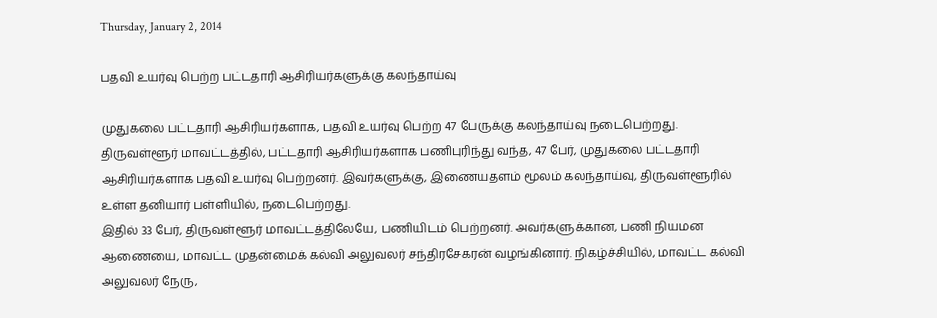Thursday, January 2, 2014

பதவி உயர்வு பெற்ற பட்டதாரி ஆசிரியர்களுக்கு கலந்தாய்வு

முதுகலை பட்டதாரி ஆசிரியர்களாக, பதவி உயர்வு பெற்ற 47 பேருக்கு கலந்தாய்வு நடைபெற்றது.
திருவள்ளூர் மாவட்டத்தில், பட்டதாரி ஆசிரியர்களாக பணிபுரிந்து வந்த, 47 பேர், முதுகலை பட்டதாரி ஆசிரியர்களாக பதவி உயர்வு பெற்றனர். இவர்களுக்கு, இணையதளம் மூலம் கலந்தாய்வு, திருவள்ளூரில் உள்ள தனியார் பள்ளியில், நடைபெற்றது.
இதில் 33 பேர், திருவள்ளூர் மாவட்டத்திலேயே, பணியிடம் பெற்றனர். அவர்களுக்கான, பணி நியமன ஆணையை, மாவட்ட முதன்மைக் கல்வி அலுவலர் சந்திரசேகரன் வழங்கினார். நிகழ்ச்சியில், மாவட்ட கல்வி அலுவலர் நேரு,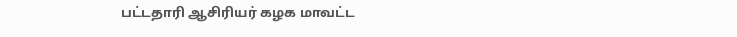பட்டதாரி ஆசிரியர் கழக மாவட்ட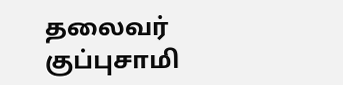தலைவர் குப்புசாமி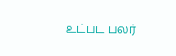உட்பட பலர்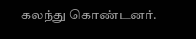கலந்து கொண்டனர்.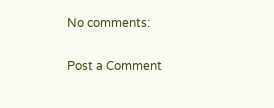No comments:

Post a Comment